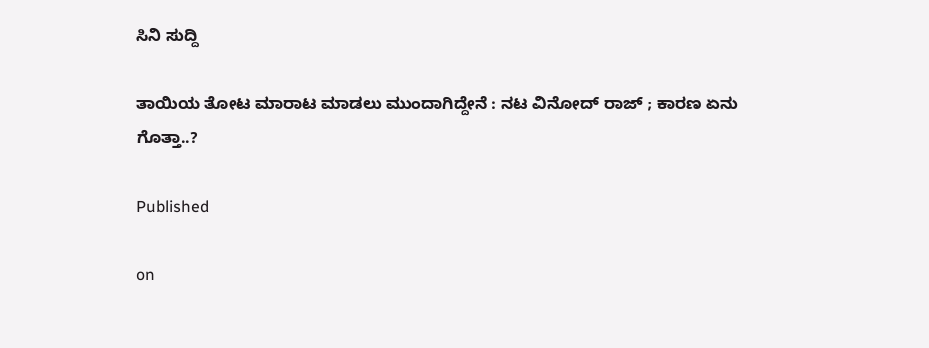ಸಿನಿ ಸುದ್ದಿ

ತಾಯಿಯ ತೋಟ ಮಾರಾಟ ಮಾಡಲು ಮುಂದಾಗಿದ್ದೇನೆ : ನಟ ವಿನೋದ್ ರಾಜ್ ; ಕಾರಣ ಏನು ಗೊತ್ತಾ..?

Published

on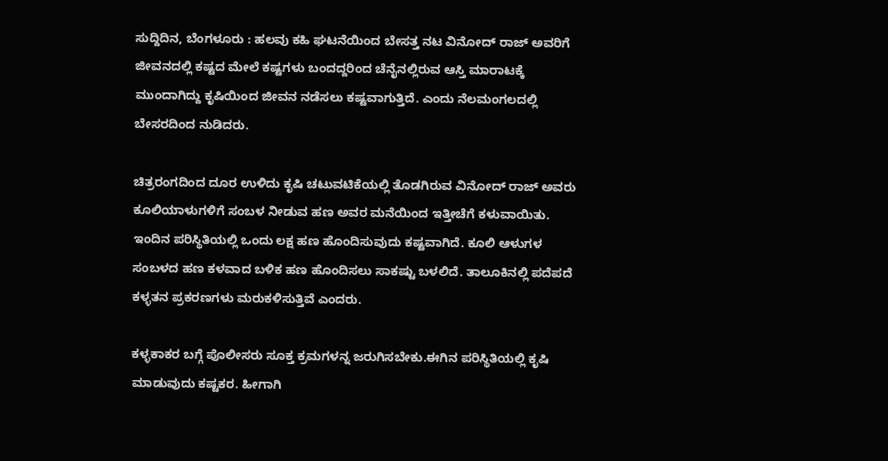ಸುದ್ದಿದಿನ, ಬೆಂಗಳೂರು : ಹಲವು ಕಹಿ ಘಟನೆಯಿಂದ ಬೇಸತ್ತ ನಟ ವಿನೋದ್ ರಾಜ್ ಅವರಿಗೆ ಜೀವನದಲ್ಲಿ ಕಷ್ಟದ ಮೇಲೆ ಕಷ್ಟಗಳು ಬಂದದ್ದರಿಂದ ಚೆನೈ‌ನಲ್ಲಿರುವ ಆಸ್ತಿ ಮಾರಾಟಕ್ಕೆ ಮುಂದಾಗಿದ್ದು ಕೃಷಿಯಿಂದ ಜೀವನ ನಡೆಸಲು ಕಷ್ಟವಾಗುತ್ತಿದೆ. ಎಂದು ನೆಲಮಂಗಲದಲ್ಲಿ ಬೇಸರದಿಂದ ನುಡಿದರು.

ಚಿತ್ರರಂಗದಿಂದ ದೂರ ಉಳಿದು ಕೃಷಿ ಚಟುವಟಿಕೆಯಲ್ಲಿ ತೊಡಗಿರುವ ವಿನೋದ್ ರಾಜ್ ಅವರು ಕೂಲಿಯಾಳುಗಳಿಗೆ ಸಂಬಳ ನೀಡುವ ಹಣ ಅವರ ಮನೆಯಿಂದ ಇತ್ತೀಚೆಗೆ ಕಳುವಾಯಿತು. ಇಂದಿನ ಪರಿಸ್ಥಿತಿಯಲ್ಲಿ ಒಂದು ಲಕ್ಷ ಹಣ ಹೊಂದಿಸುವುದು ಕಷ್ಟವಾಗಿದೆ. ಕೂಲಿ ಆಳುಗಳ ಸಂಬಳದ ಹಣ ಕಳವಾದ ಬಳಿಕ ಹಣ ಹೊಂದಿಸಲು ಸಾಕಷ್ಟು ಬಳಲಿದೆ. ತಾಲೂಕಿನಲ್ಲಿ ಪದೆಪದೆ ಕಳ್ಳತನ ಪ್ರಕರಣಗಳು ಮರುಕಳಿಸುತ್ತಿವೆ ಎಂದರು.

ಕಳ್ಳಕಾಕರ ಬಗ್ಗೆ ಪೊಲೀಸರು ಸೂಕ್ತ ಕ್ರಮಗಳನ್ನ ಜರುಗಿಸಬೇಕು.ಈಗಿನ ಪರಿಸ್ಥಿತಿಯಲ್ಲಿ ಕೃಷಿ ಮಾಡುವುದು ಕಷ್ಟಕರ. ಹೀಗಾಗಿ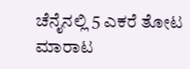ಚೆನೈನಲ್ಲಿ 5 ಎಕರೆ ತೋಟ ಮಾರಾಟ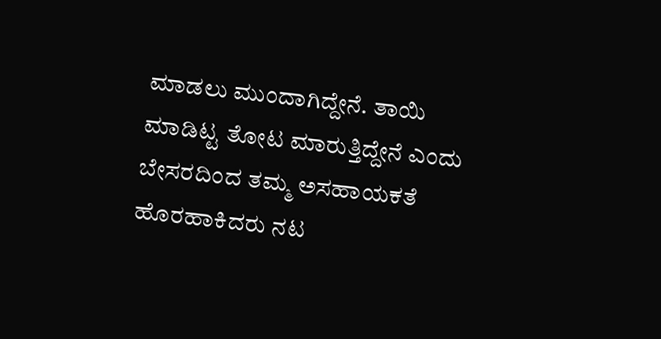ಮಾಡಲು ಮುಂದಾಗಿದ್ದೇನೆ. ತಾಯಿ ಮಾಡಿಟ್ಟ ತೋಟ ಮಾರುತ್ತಿದ್ದೇನೆ ಎಂದು ಬೇಸರದಿಂದ ತಮ್ಮ ಅಸಹಾಯಕತೆ ಹೊರಹಾಕಿದರು ನಟ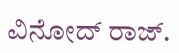ವಿನೋದ್ ರಾಜ್.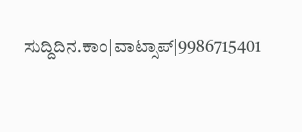ಸುದ್ದಿದಿನ.ಕಾಂ|ವಾಟ್ಸಾಪ್|9986715401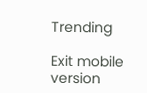Trending

Exit mobile version